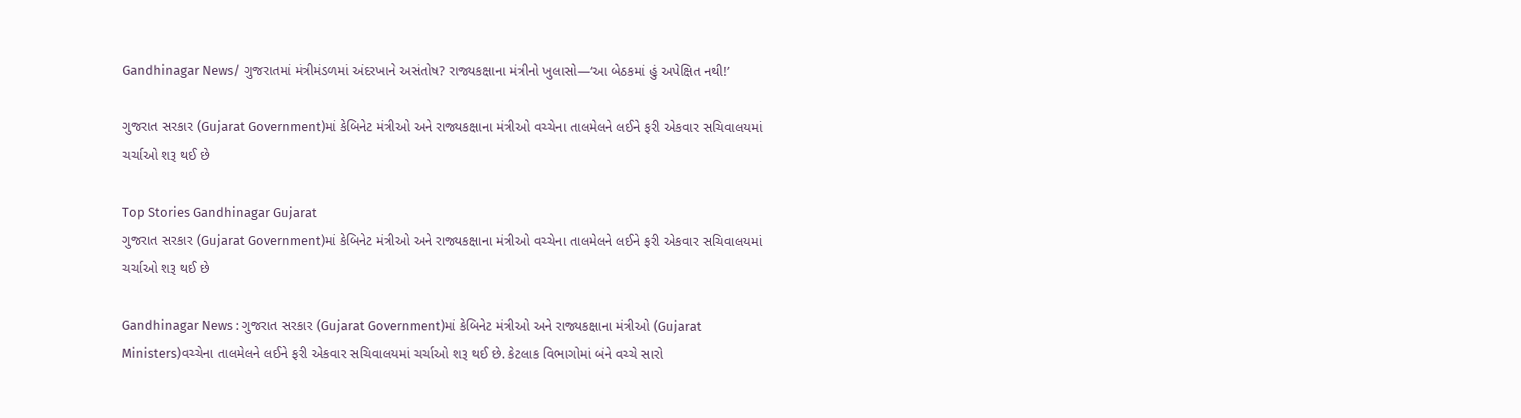Gandhinagar News/ ગુજરાતમાં મંત્રીમંડળમાં અંદરખાને અસંતોષ? રાજ્યકક્ષાના મંત્રીનો ખુલાસો—‘આ બેઠકમાં હું અપેક્ષિત નથી!’

ગુજરાત સરકાર (Gujarat Government)માં કેબિનેટ મંત્રીઓ અને રાજ્યકક્ષાના મંત્રીઓ વચ્ચેના તાલમેલને લઈને ફરી એકવાર સચિવાલયમાં ચર્ચાઓ શરૂ થઈ છે

Top Stories Gandhinagar Gujarat
ગુજરાત સરકાર (Gujarat Government)માં કેબિનેટ મંત્રીઓ અને રાજ્યકક્ષાના મંત્રીઓ વચ્ચેના તાલમેલને લઈને ફરી એકવાર સચિવાલયમાં ચર્ચાઓ શરૂ થઈ છે

Gandhinagar News : ગુજરાત સરકાર (Gujarat Government)માં કેબિનેટ મંત્રીઓ અને રાજ્યકક્ષાના મંત્રીઓ (Gujarat Ministers)વચ્ચેના તાલમેલને લઈને ફરી એકવાર સચિવાલયમાં ચર્ચાઓ શરૂ થઈ છે. કેટલાક વિભાગોમાં બંને વચ્ચે સારો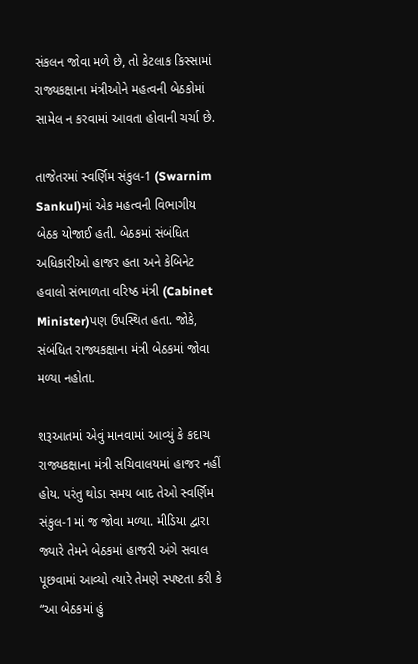સંકલન જોવા મળે છે, તો કેટલાક કિસ્સામાં રાજ્યકક્ષાના મંત્રીઓને મહત્વની બેઠકોમાં સામેલ ન કરવામાં આવતા હોવાની ચર્ચા છે.

તાજેતરમાં સ્વર્ણિમ સંકુલ-1 (Swarnim Sankul)માં એક મહત્વની વિભાગીય બેઠક યોજાઈ હતી. બેઠકમાં સંબંધિત અધિકારીઓ હાજર હતા અને કેબિનેટ હવાલો સંભાળતા વરિષ્ઠ મંત્રી (Cabinet Minister)પણ ઉપસ્થિત હતા. જોકે, સંબંધિત રાજ્યકક્ષાના મંત્રી બેઠકમાં જોવા મળ્યા નહોતા.

શરૂઆતમાં એવું માનવામાં આવ્યું કે કદાચ રાજ્યકક્ષાના મંત્રી સચિવાલયમાં હાજર નહીં હોય. પરંતુ થોડા સમય બાદ તેઓ સ્વર્ણિમ સંકુલ-1માં જ જોવા મળ્યા. મીડિયા દ્વારા જ્યારે તેમને બેઠકમાં હાજરી અંગે સવાલ પૂછવામાં આવ્યો ત્યારે તેમણે સ્પષ્ટતા કરી કે “આ બેઠકમાં હું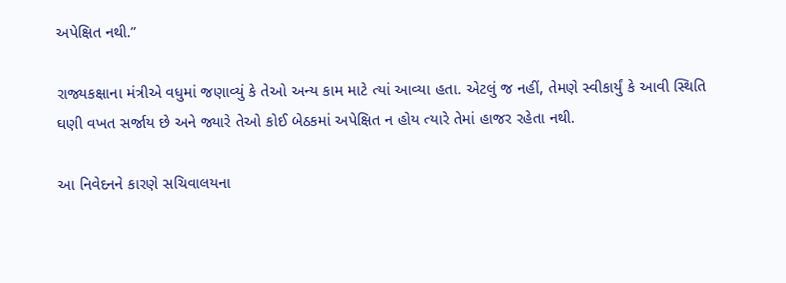અપેક્ષિત નથી.”

રાજ્યકક્ષાના મંત્રીએ વધુમાં જણાવ્યું કે તેઓ અન્ય કામ માટે ત્યાં આવ્યા હતા. એટલું જ નહીં, તેમણે સ્વીકાર્યું કે આવી સ્થિતિ ઘણી વખત સર્જાય છે અને જ્યારે તેઓ કોઈ બેઠકમાં અપેક્ષિત ન હોય ત્યારે તેમાં હાજર રહેતા નથી.

આ નિવેદનને કારણે સચિવાલયના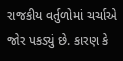રાજકીય વર્તુળોમાં ચર્ચાએ જોર પકડ્યું છે. કારણ કે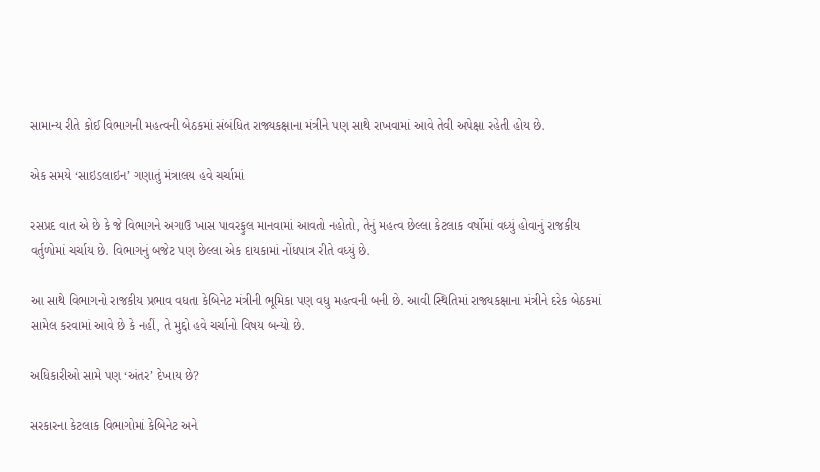સામાન્ય રીતે કોઈ વિભાગની મહત્વની બેઠકમાં સંબંધિત રાજ્યકક્ષાના મંત્રીને પણ સાથે રાખવામાં આવે તેવી અપેક્ષા રહેતી હોય છે.

એક સમયે ‘સાઇડલાઇન’ ગણાતું મંત્રાલય હવે ચર્ચામાં

રસપ્રદ વાત એ છે કે જે વિભાગને અગાઉ ખાસ પાવરફુલ માનવામાં આવતો નહોતો, તેનું મહત્વ છેલ્લા કેટલાક વર્ષોમાં વધ્યું હોવાનું રાજકીય વર્તુળોમાં ચર્ચાય છે. વિભાગનું બજેટ પણ છેલ્લા એક દાયકામાં નોંધપાત્ર રીતે વધ્યું છે.

આ સાથે વિભાગનો રાજકીય પ્રભાવ વધતા કેબિનેટ મંત્રીની ભૂમિકા પણ વધુ મહત્વની બની છે. આવી સ્થિતિમાં રાજ્યકક્ષાના મંત્રીને દરેક બેઠકમાં સામેલ કરવામાં આવે છે કે નહીં, તે મુદ્દો હવે ચર્ચાનો વિષય બન્યો છે.

અધિકારીઓ સામે પણ ‘અંતર’ દેખાય છે?

સરકારના કેટલાક વિભાગોમાં કેબિનેટ અને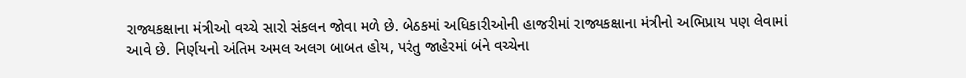રાજ્યકક્ષાના મંત્રીઓ વચ્ચે સારો સંકલન જોવા મળે છે. બેઠકમાં અધિકારીઓની હાજરીમાં રાજ્યકક્ષાના મંત્રીનો અભિપ્રાય પણ લેવામાં આવે છે. નિર્ણયનો અંતિમ અમલ અલગ બાબત હોય, પરંતુ જાહેરમાં બંને વચ્ચેના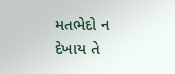મતભેદો ન દેખાય તે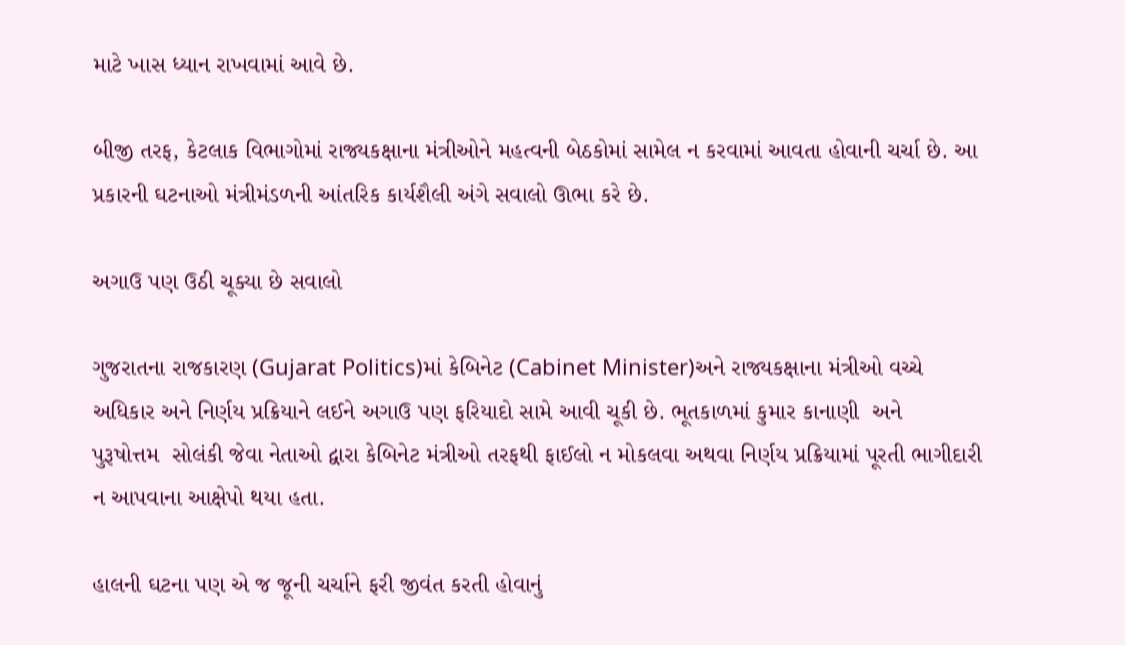માટે ખાસ ધ્યાન રાખવામાં આવે છે.

બીજી તરફ, કેટલાક વિભાગોમાં રાજ્યકક્ષાના મંત્રીઓને મહત્વની બેઠકોમાં સામેલ ન કરવામાં આવતા હોવાની ચર્ચા છે. આ પ્રકારની ઘટનાઓ મંત્રીમંડળની આંતરિક કાર્યશૈલી અંગે સવાલો ઊભા કરે છે.

અગાઉ પણ ઉઠી ચૂક્યા છે સવાલો

ગુજરાતના રાજકારણ (Gujarat Politics)માં કેબિનેટ (Cabinet Minister)અને રાજ્યકક્ષાના મંત્રીઓ વચ્ચે અધિકાર અને નિર્ણય પ્રક્રિયાને લઈને અગાઉ પણ ફરિયાદો સામે આવી ચૂકી છે. ભૂતકાળમાં કુમાર કાનાણી  અને   પુરૂષોત્તમ  સોલંકી જેવા નેતાઓ દ્વારા કેબિનેટ મંત્રીઓ તરફથી ફાઈલો ન મોકલવા અથવા નિર્ણય પ્રક્રિયામાં પૂરતી ભાગીદારી ન આપવાના આક્ષેપો થયા હતા.

હાલની ઘટના પણ એ જ જૂની ચર્ચાને ફરી જીવંત કરતી હોવાનું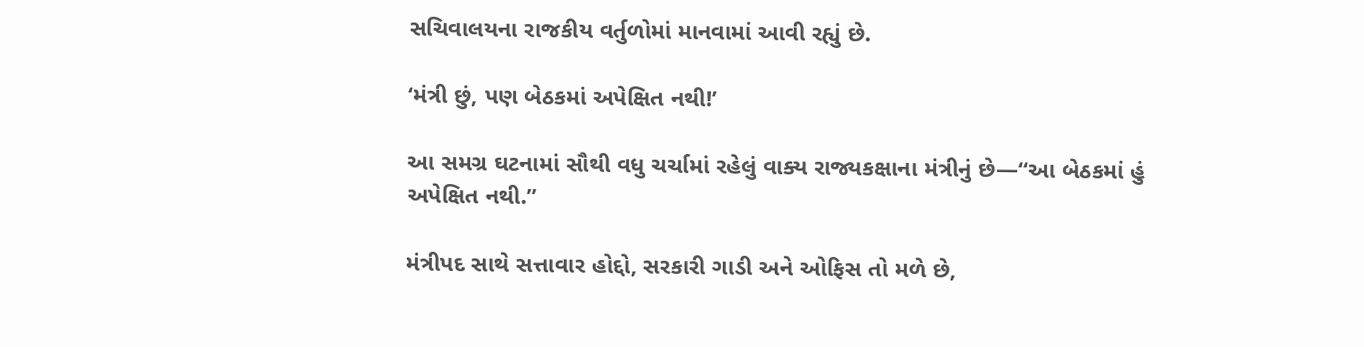સચિવાલયના રાજકીય વર્તુળોમાં માનવામાં આવી રહ્યું છે.

‘મંત્રી છું, પણ બેઠકમાં અપેક્ષિત નથી!’

આ સમગ્ર ઘટનામાં સૌથી વધુ ચર્ચામાં રહેલું વાક્ય રાજ્યકક્ષાના મંત્રીનું છે—“આ બેઠકમાં હું અપેક્ષિત નથી.”

મંત્રીપદ સાથે સત્તાવાર હોદ્દો, સરકારી ગાડી અને ઓફિસ તો મળે છે,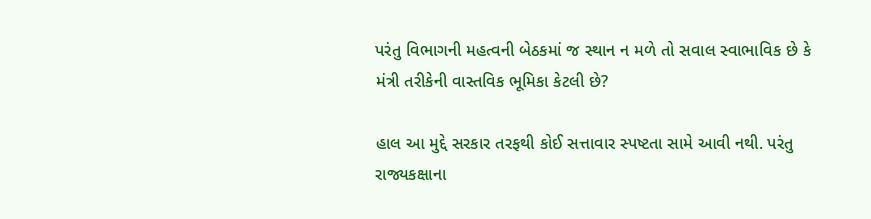પરંતુ વિભાગની મહત્વની બેઠકમાં જ સ્થાન ન મળે તો સવાલ સ્વાભાવિક છે કે મંત્રી તરીકેની વાસ્તવિક ભૂમિકા કેટલી છે?

હાલ આ મુદ્દે સરકાર તરફથી કોઈ સત્તાવાર સ્પષ્ટતા સામે આવી નથી. પરંતુ રાજ્યકક્ષાના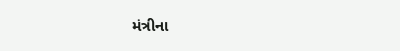મંત્રીના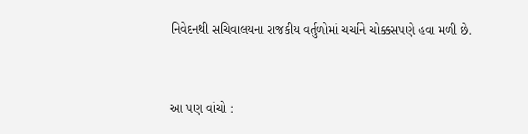નિવેદનથી સચિવાલયના રાજકીય વર્તુળોમાં ચર્ચાને ચોક્કસપણે હવા મળી છે.


આ પણ વાંચો :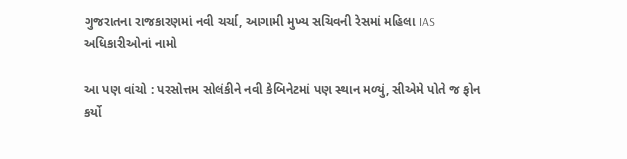ગુજરાતના રાજકારણમાં નવી ચર્ચા, આગામી મુખ્ય સચિવની રેસમાં મહિલા IAS અધિકારીઓનાં નામો

આ પણ વાંચો : પરસોત્તમ સોલંકીને નવી કેબિનેટમાં પણ સ્થાન મળ્યું, સીએમે પોતે જ ફોન કર્યો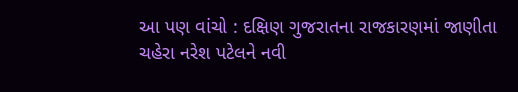આ પણ વાંચો : દક્ષિણ ગુજરાતના રાજકારણમાં જાણીતા ચહેરા નરેશ પટેલને નવી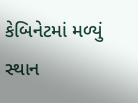કેબિનેટમાં મળ્યું સ્થાન